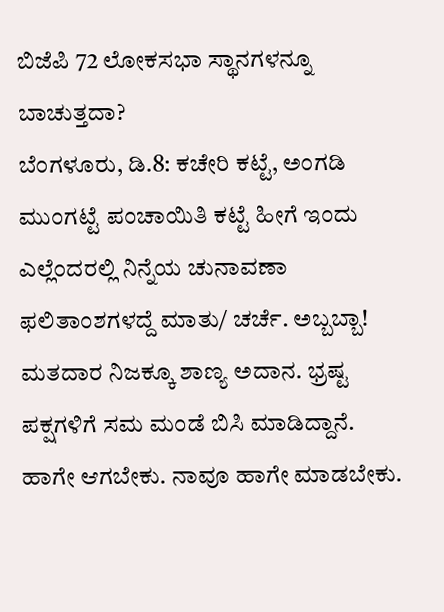ಬಿಜೆಪಿ 72 ಲೋಕಸಭಾ ಸ್ಥಾನಗಳನ್ನೂ ಬಾಚುತ್ತದಾ?
ಬೆಂಗಳೂರು, ಡಿ.8: ಕಚೇರಿ ಕಟ್ಟೆ, ಅಂಗಡಿ ಮುಂಗಟ್ಟೆ ಪಂಚಾಯಿತಿ ಕಟ್ಟೆ ಹೀಗೆ ಇಂದು ಎಲ್ಲೆಂದರಲ್ಲಿ ನಿನ್ನೆಯ ಚುನಾವಣಾ ಫಲಿತಾಂಶಗಳದ್ದೆ ಮಾತು/ ಚರ್ಚೆ. ಅಬ್ಬಬ್ಬಾ! ಮತದಾರ ನಿಜಕ್ಕೂ ಶಾಣ್ಯ ಅದಾನ. ಭ್ರಷ್ಟ ಪಕ್ಷಗಳಿಗೆ ಸಮ ಮಂಡೆ ಬಿಸಿ ಮಾಡಿದ್ದಾನೆ. ಹಾಗೇ ಆಗಬೇಕು. ನಾವೂ ಹಾಗೇ ಮಾಡಬೇಕು.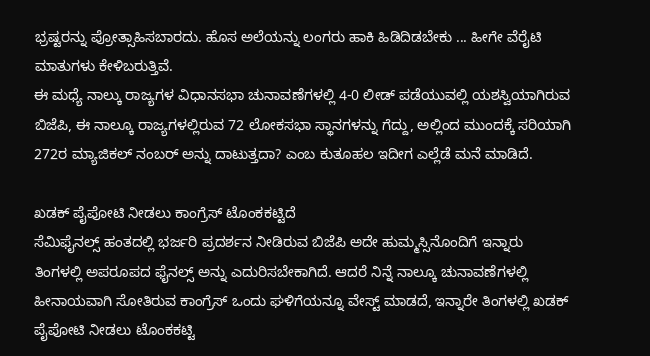ಭ್ರಷ್ಟರನ್ನು ಪ್ರೋತ್ಸಾಹಿಸಬಾರದು. ಹೊಸ ಅಲೆಯನ್ನು ಲಂಗರು ಹಾಕಿ ಹಿಡಿದಿಡಬೇಕು ... ಹೀಗೇ ವೆರೈಟಿ ಮಾತುಗಳು ಕೇಳಿಬರುತ್ತಿವೆ.
ಈ ಮಧ್ಯೆ ನಾಲ್ಕು ರಾಜ್ಯಗಳ ವಿಧಾನಸಭಾ ಚುನಾವಣೆಗಳಲ್ಲಿ 4-0 ಲೀಡ್ ಪಡೆಯುವಲ್ಲಿ ಯಶಸ್ವಿಯಾಗಿರುವ ಬಿಜೆಪಿ, ಈ ನಾಲ್ಕೂ ರಾಜ್ಯಗಳಲ್ಲಿರುವ 72 ಲೋಕಸಭಾ ಸ್ಥಾನಗಳನ್ನು ಗೆದ್ದು, ಅಲ್ಲಿಂದ ಮುಂದಕ್ಕೆ ಸರಿಯಾಗಿ 272ರ ಮ್ಯಾಜಿಕಲ್ ನಂಬರ್ ಅನ್ನು ದಾಟುತ್ತದಾ? ಎಂಬ ಕುತೂಹಲ ಇದೀಗ ಎಲ್ಲೆಡೆ ಮನೆ ಮಾಡಿದೆ.

ಖಡಕ್ ಪೈಪೋಟಿ ನೀಡಲು ಕಾಂಗ್ರೆಸ್ ಟೊಂಕಕಟ್ಟಿದೆ
ಸೆಮಿಫೈನಲ್ಸ್ ಹಂತದಲ್ಲಿ ಭರ್ಜರಿ ಪ್ರದರ್ಶನ ನೀಡಿರುವ ಬಿಜೆಪಿ ಅದೇ ಹುಮ್ಮಸ್ಸಿನೊಂದಿಗೆ ಇನ್ನಾರು ತಿಂಗಳಲ್ಲಿ ಅಪರೂಪದ ಫೈನಲ್ಸ್ ಅನ್ನು ಎದುರಿಸಬೇಕಾಗಿದೆ. ಆದರೆ ನಿನ್ನೆ ನಾಲ್ಕೂ ಚುನಾವಣೆಗಳಲ್ಲಿ ಹೀನಾಯವಾಗಿ ಸೋತಿರುವ ಕಾಂಗ್ರೆಸ್ ಒಂದು ಘಳಿಗೆಯನ್ನೂ ವೇಸ್ಟ್ ಮಾಡದೆ, ಇನ್ನಾರೇ ತಿಂಗಳಲ್ಲಿ ಖಡಕ್ ಪೈಪೋಟಿ ನೀಡಲು ಟೊಂಕಕಟ್ಟಿ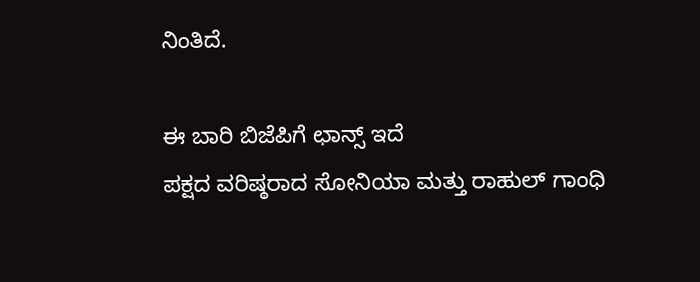ನಿಂತಿದೆ.

ಈ ಬಾರಿ ಬಿಜೆಪಿಗೆ ಛಾನ್ಸ್ ಇದೆ
ಪಕ್ಷದ ವರಿಷ್ಠರಾದ ಸೋನಿಯಾ ಮತ್ತು ರಾಹುಲ್ ಗಾಂಧಿ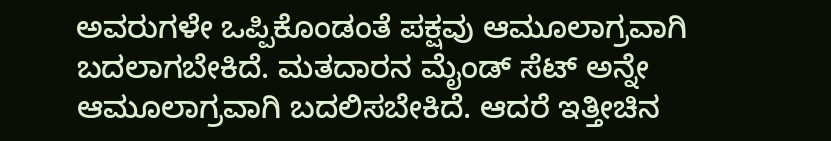ಅವರುಗಳೇ ಒಪ್ಪಿಕೊಂಡಂತೆ ಪಕ್ಷವು ಆಮೂಲಾಗ್ರವಾಗಿ ಬದಲಾಗಬೇಕಿದೆ. ಮತದಾರನ ಮೈಂಡ್ ಸೆಟ್ ಅನ್ನೇ ಆಮೂಲಾಗ್ರವಾಗಿ ಬದಲಿಸಬೇಕಿದೆ. ಆದರೆ ಇತ್ತೀಚಿನ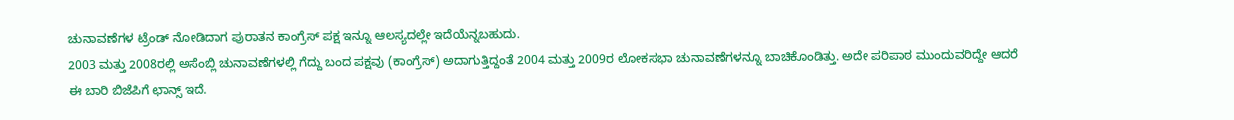ಚುನಾವಣೆಗಳ ಟ್ರೆಂಡ್ ನೋಡಿದಾಗ ಪುರಾತನ ಕಾಂಗ್ರೆಸ್ ಪಕ್ಷ ಇನ್ನೂ ಆಲಸ್ಯದಲ್ಲೇ ಇದೆಯೆನ್ನಬಹುದು.
2003 ಮತ್ತು 2008ರಲ್ಲಿ ಅಸೆಂಬ್ಲಿ ಚುನಾವಣೆಗಳಲ್ಲಿ ಗೆದ್ದು ಬಂದ ಪಕ್ಷವು (ಕಾಂಗ್ರೆಸ್) ಅದಾಗುತ್ತಿದ್ದಂತೆ 2004 ಮತ್ತು 2009ರ ಲೋಕಸಭಾ ಚುನಾವಣೆಗಳನ್ನೂ ಬಾಚಿಕೊಂಡಿತ್ತು. ಅದೇ ಪರಿಪಾಠ ಮುಂದುವರಿದ್ದೇ ಆದರೆ ಈ ಬಾರಿ ಬಿಜೆಪಿಗೆ ಛಾನ್ಸ್ ಇದೆ.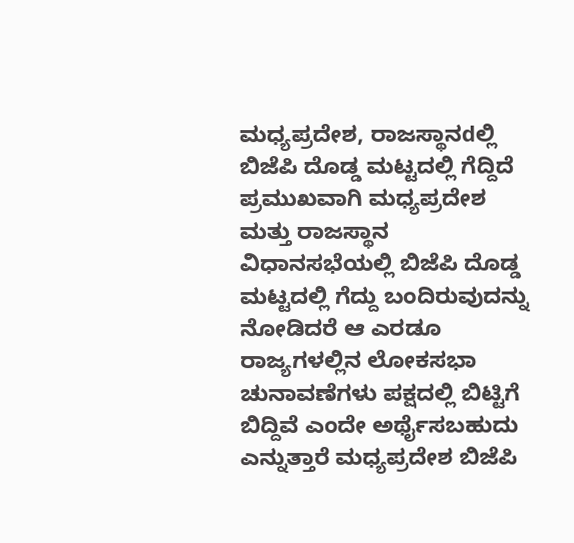ಮಧ್ಯಪ್ರದೇಶ, ರಾಜಸ್ಥಾನdಲ್ಲಿ ಬಿಜೆಪಿ ದೊಡ್ಡ ಮಟ್ಟದಲ್ಲಿ ಗೆದ್ದಿದೆ
ಪ್ರಮುಖವಾಗಿ ಮಧ್ಯಪ್ರದೇಶ ಮತ್ತು ರಾಜಸ್ಥಾನ ವಿಧಾನಸಭೆಯಲ್ಲಿ ಬಿಜೆಪಿ ದೊಡ್ಡ ಮಟ್ಟದಲ್ಲಿ ಗೆದ್ದು ಬಂದಿರುವುದನ್ನು ನೋಡಿದರೆ ಆ ಎರಡೂ ರಾಜ್ಯಗಳಲ್ಲಿನ ಲೋಕಸಭಾ ಚುನಾವಣೆಗಳು ಪಕ್ಷದಲ್ಲಿ ಬಿಟ್ಟಿಗೆ ಬಿದ್ದಿವೆ ಎಂದೇ ಅರ್ಥೈಸಬಹುದು ಎನ್ನುತ್ತಾರೆ ಮಧ್ಯಪ್ರದೇಶ ಬಿಜೆಪಿ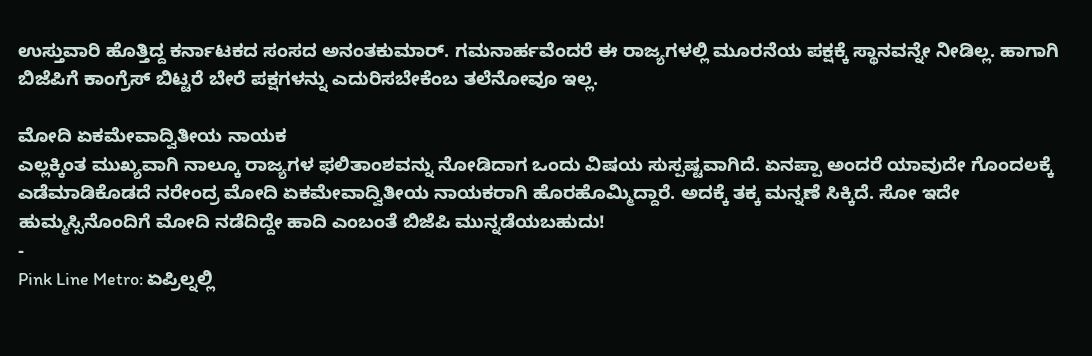ಉಸ್ತುವಾರಿ ಹೊತ್ತಿದ್ದ ಕರ್ನಾಟಕದ ಸಂಸದ ಅನಂತಕುಮಾರ್. ಗಮನಾರ್ಹವೆಂದರೆ ಈ ರಾಜ್ಯಗಳಲ್ಲಿ ಮೂರನೆಯ ಪಕ್ಷಕ್ಕೆ ಸ್ಥಾನವನ್ನೇ ನೀಡಿಲ್ಲ. ಹಾಗಾಗಿ ಬಿಜೆಪಿಗೆ ಕಾಂಗ್ರೆಸ್ ಬಿಟ್ಟರೆ ಬೇರೆ ಪಕ್ಷಗಳನ್ನು ಎದುರಿಸಬೇಕೆಂಬ ತಲೆನೋವೂ ಇಲ್ಲ.

ಮೋದಿ ಏಕಮೇವಾದ್ವಿತೀಯ ನಾಯಕ
ಎಲ್ಲಕ್ಕಿಂತ ಮುಖ್ಯವಾಗಿ ನಾಲ್ಕೂ ರಾಜ್ಯಗಳ ಫಲಿತಾಂಶವನ್ನು ನೋಡಿದಾಗ ಒಂದು ವಿಷಯ ಸುಸ್ಪಷ್ಟವಾಗಿದೆ. ಏನಪ್ಪಾ ಅಂದರೆ ಯಾವುದೇ ಗೊಂದಲಕ್ಕೆ ಎಡೆಮಾಡಿಕೊಡದೆ ನರೇಂದ್ರ ಮೋದಿ ಏಕಮೇವಾದ್ವಿತೀಯ ನಾಯಕರಾಗಿ ಹೊರಹೊಮ್ಮಿದ್ದಾರೆ. ಅದಕ್ಕೆ ತಕ್ಕ ಮನ್ನಣೆ ಸಿಕ್ಕಿದೆ. ಸೋ ಇದೇ ಹುಮ್ಮಸ್ಸಿನೊಂದಿಗೆ ಮೋದಿ ನಡೆದಿದ್ದೇ ಹಾದಿ ಎಂಬಂತೆ ಬಿಜೆಪಿ ಮುನ್ನಡೆಯಬಹುದು!
-
Pink Line Metro: ಏಪ್ರಿಲ್ನಲ್ಲಿ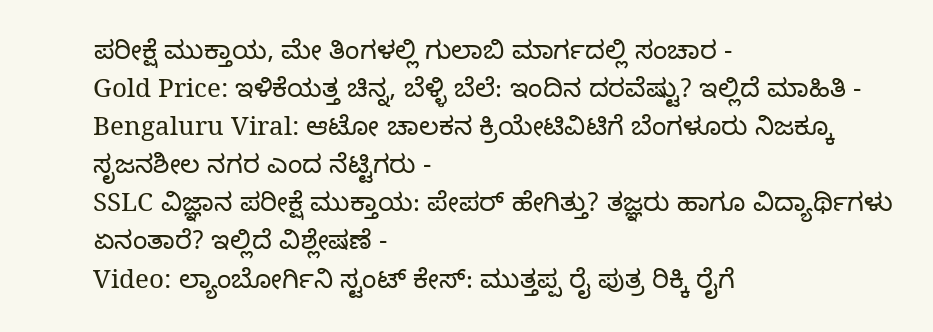ಪರೀಕ್ಷೆ ಮುಕ್ತಾಯ, ಮೇ ತಿಂಗಳಲ್ಲಿ ಗುಲಾಬಿ ಮಾರ್ಗದಲ್ಲಿ ಸಂಚಾರ -
Gold Price: ಇಳಿಕೆಯತ್ತ ಚಿನ್ನ, ಬೆಳ್ಳಿ ಬೆಲೆ: ಇಂದಿನ ದರವೆಷ್ಟು? ಇಲ್ಲಿದೆ ಮಾಹಿತಿ -
Bengaluru Viral: ಆಟೋ ಚಾಲಕನ ಕ್ರಿಯೇಟಿವಿಟಿಗೆ ಬೆಂಗಳೂರು ನಿಜಕ್ಕೂ ಸೃಜನಶೀಲ ನಗರ ಎಂದ ನೆಟ್ಟಿಗರು -
SSLC ವಿಜ್ಞಾನ ಪರೀಕ್ಷೆ ಮುಕ್ತಾಯ: ಪೇಪರ್ ಹೇಗಿತ್ತು? ತಜ್ಞರು ಹಾಗೂ ವಿದ್ಯಾರ್ಥಿಗಳು ಏನಂತಾರೆ? ಇಲ್ಲಿದೆ ವಿಶ್ಲೇಷಣೆ -
Video: ಲ್ಯಾಂಬೋರ್ಗಿನಿ ಸ್ಟಂಟ್ ಕೇಸ್: ಮುತ್ತಪ್ಪ ರೈ ಪುತ್ರ ರಿಕ್ಕಿ ರೈಗೆ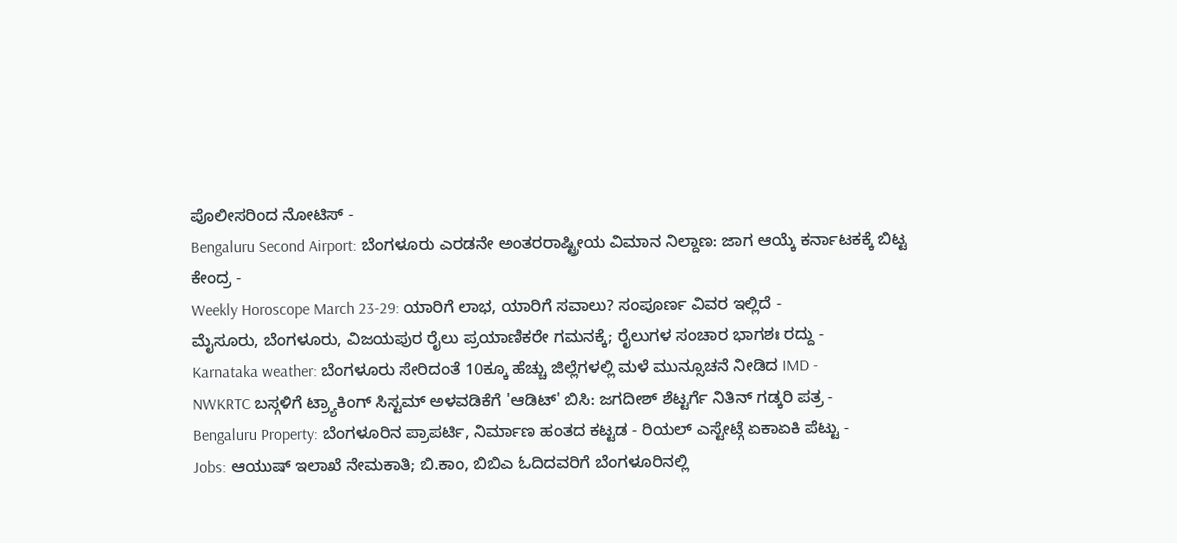ಪೊಲೀಸರಿಂದ ನೋಟಿಸ್ -
Bengaluru Second Airport: ಬೆಂಗಳೂರು ಎರಡನೇ ಅಂತರರಾಷ್ಟ್ರೀಯ ವಿಮಾನ ನಿಲ್ದಾಣ: ಜಾಗ ಆಯ್ಕೆ ಕರ್ನಾಟಕಕ್ಕೆ ಬಿಟ್ಟ ಕೇಂದ್ರ -
Weekly Horoscope March 23-29: ಯಾರಿಗೆ ಲಾಭ, ಯಾರಿಗೆ ಸವಾಲು? ಸಂಪೂರ್ಣ ವಿವರ ಇಲ್ಲಿದೆ -
ಮೈಸೂರು, ಬೆಂಗಳೂರು, ವಿಜಯಪುರ ರೈಲು ಪ್ರಯಾಣಿಕರೇ ಗಮನಕ್ಕೆ; ರೈಲುಗಳ ಸಂಚಾರ ಭಾಗಶಃ ರದ್ದು -
Karnataka weather: ಬೆಂಗಳೂರು ಸೇರಿದಂತೆ 10ಕ್ಕೂ ಹೆಚ್ಚು ಜಿಲ್ಲೆಗಳಲ್ಲಿ ಮಳೆ ಮುನ್ಸೂಚನೆ ನೀಡಿದ IMD -
NWKRTC ಬಸ್ಗಳಿಗೆ ಟ್ರ್ಯಾಕಿಂಗ್ ಸಿಸ್ಟಮ್ ಅಳವಡಿಕೆಗೆ 'ಆಡಿಟ್' ಬಿಸಿ: ಜಗದೀಶ್ ಶೆಟ್ಟರ್ಗೆ ನಿತಿನ್ ಗಡ್ಕರಿ ಪತ್ರ -
Bengaluru Property: ಬೆಂಗಳೂರಿನ ಪ್ರಾಪರ್ಟಿ, ನಿರ್ಮಾಣ ಹಂತದ ಕಟ್ಟಡ - ರಿಯಲ್ ಎಸ್ಟೇಟ್ಗೆ ಏಕಾಏಕಿ ಪೆಟ್ಟು -
Jobs: ಆಯುಷ್ ಇಲಾಖೆ ನೇಮಕಾತಿ; ಬಿ.ಕಾಂ, ಬಿಬಿಎ ಓದಿದವರಿಗೆ ಬೆಂಗಳೂರಿನಲ್ಲಿ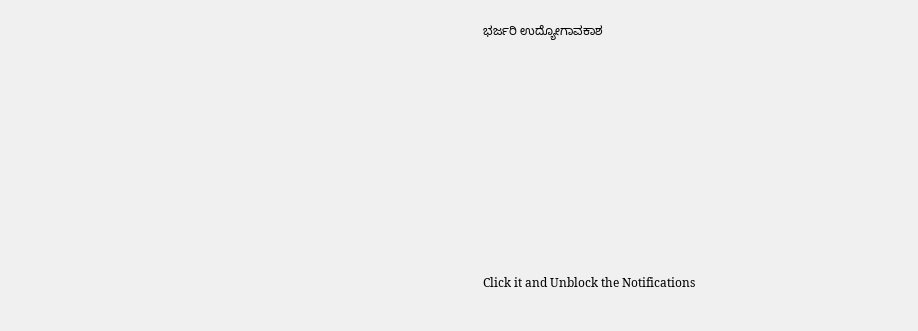ಭರ್ಜರಿ ಉದ್ಯೋಗಾವಕಾಶ












Click it and Unblock the Notifications